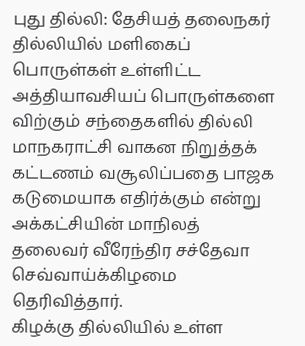புது தில்லி: தேசியத் தலைநகர் தில்லியில் மளிகைப் பொருள்கள் உள்ளிட்ட அத்தியாவசியப் பொருள்களை விற்கும் சந்தைகளில் தில்லி மாநகராட்சி வாகன நிறுத்தக் கட்டணம் வசூலிப்பதை பாஜக கடுமையாக எதிர்க்கும் என்று அக்கட்சியின் மாநிலத் தலைவர் வீரேந்திர சச்தேவா செவ்வாய்க்கிழமை தெரிவித்தார்.
கிழக்கு தில்லியில் உள்ள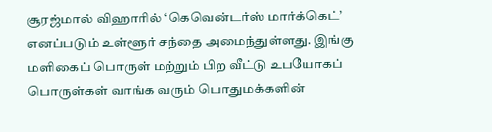சூரஜ்மால் விஹாரில் ‘கெவென்டர்ஸ் மார்க்கெட்’ எனப்படும் உள்ளூர் சந்தை அமைந்துள்ளது. இங்கு மளிகைப் பொருள் மற்றும் பிற வீட்டு உபயோகப் பொருள்கள் வாங்க வரும் பொதுமக்களின்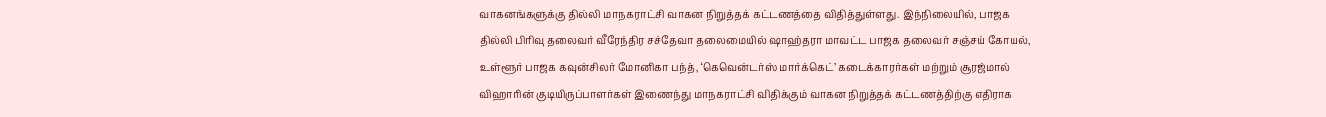வாகனங்களுக்கு தில்லி மாநகராட்சி வாகன நிறுத்தக் கட்டணத்தை விதித்துள்ளது. இந்நிலையில், பாஜக தில்லி பிரிவு தலைவர் வீரேந்திர சச்தேவா தலைமையில் ஷாஹ்தரா மாவட்ட பாஜக தலைவர் சஞ்சய் கோயல், உள்ளூர் பாஜக கவுன்சிலர் மோனிகா பந்த், ‘கெவென்டர்ஸ் மார்க்கெட்’ கடைக்காரர்கள் மற்றும் சூரஜ்மால் விஹாரின் குடியிருப்பாளர்கள் இணைந்து மாநகராட்சி விதிக்கும் வாகன நிறுத்தக் கட்டணத்திற்கு எதிராக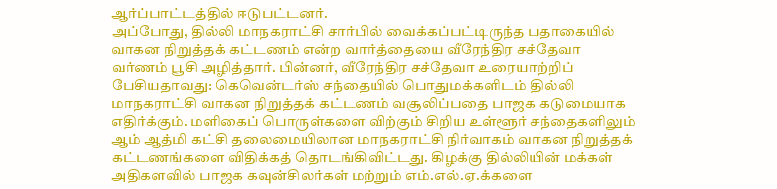ஆர்ப்பாட்டத்தில் ஈடுபட்டனர்.
அப்போது, தில்லி மாநகராட்சி சார்பில் வைக்கப்பட்டிருந்த பதாகையில் வாகன நிறுத்தக் கட்டணம் என்ற வார்த்தையை வீரேந்திர சச்தேவா வர்ணம் பூசி அழித்தார். பின்னர், வீரேந்திர சச்தேவா உரையாற்றிப் பேசியதாவது: கெவென்டர்ஸ் சந்தையில் பொதுமக்களிடம் தில்லி மாநகராட்சி வாகன நிறுத்தக் கட்டணம் வசூலிப்பதை பாஜக கடுமையாக எதிர்க்கும். மளிகைப் பொருள்களை விற்கும் சிறிய உள்ளூர் சந்தைகளிலும் ஆம் ஆத்மி கட்சி தலைமையிலான மாநகராட்சி நிர்வாகம் வாகன நிறுத்தக் கட்டணங்களை விதிக்கத் தொடங்கிவிட்டது. கிழக்கு தில்லியின் மக்கள் அதிகளவில் பாஜக கவுன்சிலர்கள் மற்றும் எம்.எல்.ஏ.க்களை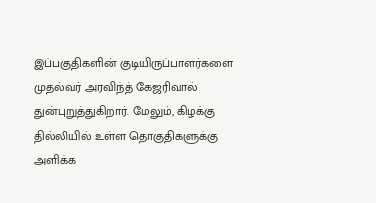இப்பகுதிகளின் குடியிருப்பாளர்களை முதல்வர் அரவிந்த் கேஜரிவால் துன்புறுத்துகிறார். மேலும், கிழக்கு தில்லியில் உள்ள தொகுதிகளுக்கு அளிக்க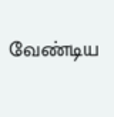வேண்டிய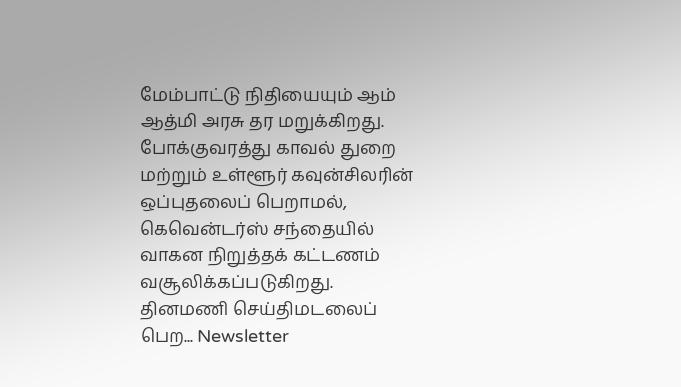மேம்பாட்டு நிதியையும் ஆம் ஆத்மி அரசு தர மறுக்கிறது. போக்குவரத்து காவல் துறை மற்றும் உள்ளூர் கவுன்சிலரின் ஒப்புதலைப் பெறாமல், கெவென்டர்ஸ் சந்தையில் வாகன நிறுத்தக் கட்டணம் வசூலிக்கப்படுகிறது.
தினமணி செய்திமடலைப் பெற... Newsletter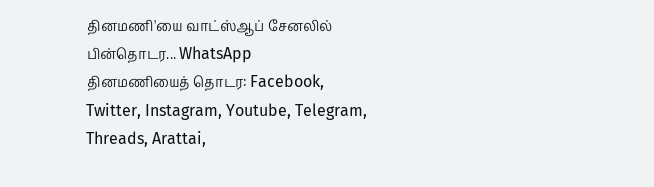தினமணி'யை வாட்ஸ்ஆப் சேனலில் பின்தொடர... WhatsApp
தினமணியைத் தொடர: Facebook, Twitter, Instagram, Youtube, Telegram, Threads, Arattai,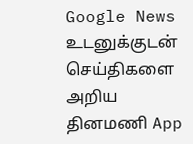Google News
உடனுக்குடன் செய்திகளை அறிய தினமணி App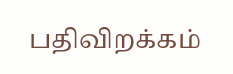பதிவிறக்கம்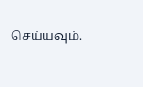செய்யவும்.